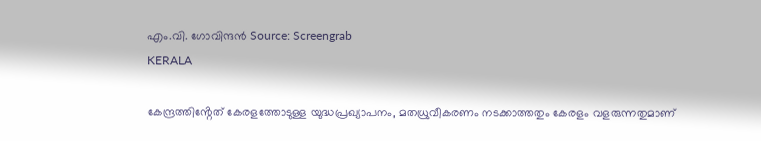എം.വി. ഗോവിന്ദൻ Source: Screengrab
KERALA

കേന്ദ്രത്തിൻ്റേത് കേരളത്തോടുള്ള യുദ്ധപ്രഖ്യാപനം, മതധ്രുവീകരണം നടക്കാത്തതും കേരളം വളരുന്നതുമാണ്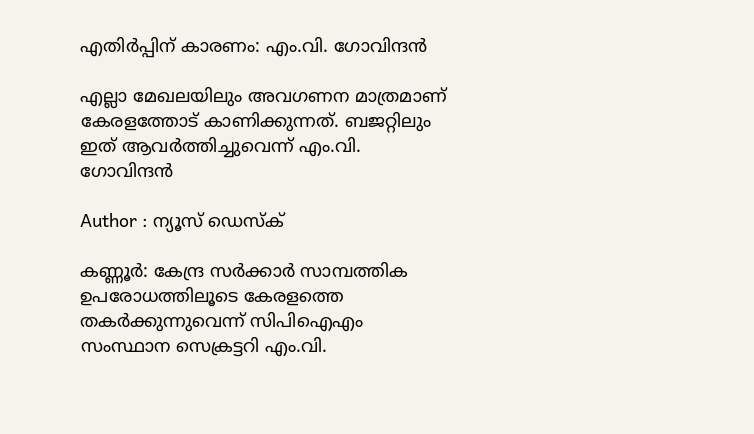എതിര്‍പ്പിന് കാരണം: എം.വി. ഗോവിന്ദൻ

എല്ലാ മേഖലയിലും അവഗണന മാത്രമാണ് കേരളത്തോട് കാണിക്കുന്നത്. ബജറ്റിലും ഇത് ആവർത്തിച്ചുവെന്ന് എം.വി. ഗോവിന്ദൻ

Author : ന്യൂസ് ഡെസ്ക്

കണ്ണൂർ: കേന്ദ്ര സർക്കാർ സാമ്പത്തിക ഉപരോധത്തിലൂടെ കേരളത്തെ തകർക്കുന്നുവെന്ന് സിപിഐഎം സംസ്ഥാന സെക്രട്ടറി എം.വി.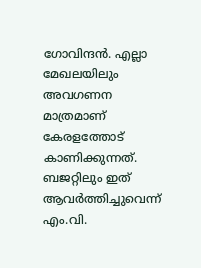ഗോവിന്ദൻ. എല്ലാ മേഖലയിലും അവഗണന മാത്രമാണ് കേരളത്തോട് കാണിക്കുന്നത്. ബജറ്റിലും ഇത് ആവർത്തിച്ചുവെന്ന് എം.വി.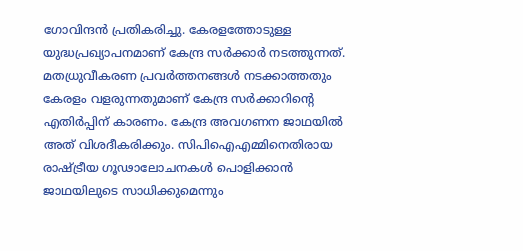ഗോവിന്ദൻ പ്രതികരിച്ചു. കേരളത്തോടുള്ള യുദ്ധപ്രഖ്യാപനമാണ് കേന്ദ്ര സർക്കാർ നടത്തുന്നത്. മതധ്രുവീകരണ പ്രവർത്തനങ്ങൾ നടക്കാത്തതും കേരളം വളരുന്നതുമാണ് കേന്ദ്ര സർക്കാറിൻ്റെ എതിർപ്പിന് കാരണം. കേന്ദ്ര അവഗണന ജാഥയിൽ അത് വിശദീകരിക്കും. സിപിഐഎമ്മിനെതിരായ രാഷ്ട്രീയ ഗൂഢാലോചനകൾ പൊളിക്കാൻ ജാഥയിലുടെ സാധിക്കുമെന്നും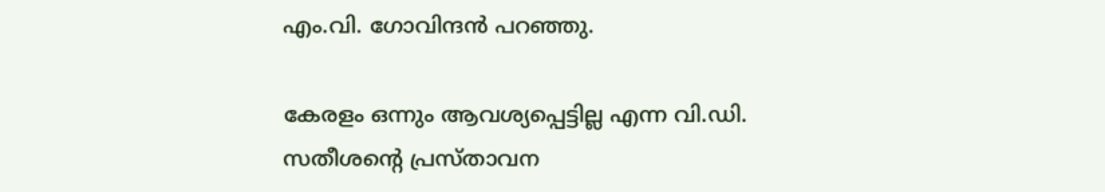എം.വി. ഗോവിന്ദൻ പറഞ്ഞു.

കേരളം ഒന്നും ആവശ്യപ്പെട്ടില്ല എന്ന വി.ഡി. സതീശൻ്റെ പ്രസ്താവന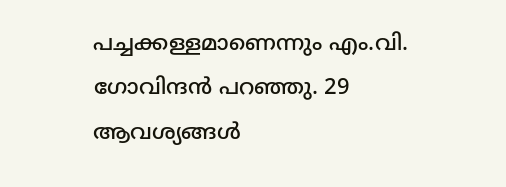പച്ചക്കള്ളമാണെന്നും എം.വി. ഗോവിന്ദൻ പറഞ്ഞു. 29 ആവശ്യങ്ങൾ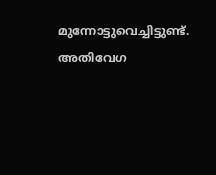മുന്നോട്ടുവെച്ചിട്ടുണ്ട്. അതിവേഗ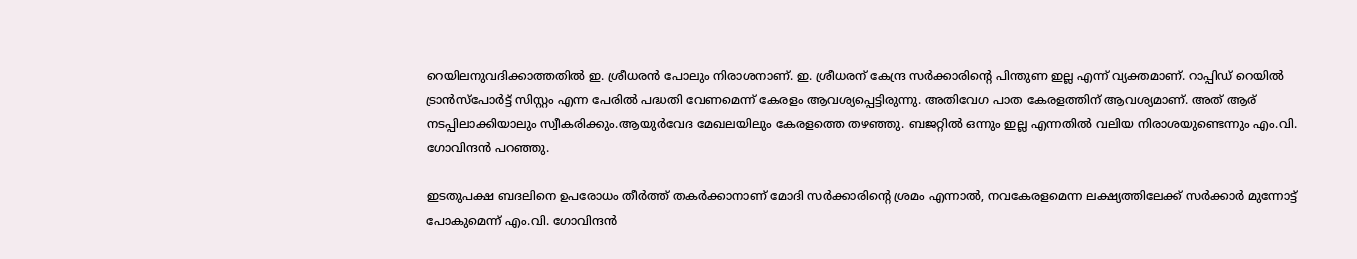റെയിലനുവദിക്കാത്തതിൽ ഇ. ശ്രീധരൻ പോലും നിരാശനാണ്. ഇ. ശ്രീധരന് കേന്ദ്ര സർക്കാരിൻ്റെ പിന്തുണ ഇല്ല എന്ന് വ്യക്തമാണ്. റാപ്പിഡ് റെയിൽ ട്രാൻസ്പോർട്ട് സിസ്റ്റം എന്ന പേരിൽ പദ്ധതി വേണമെന്ന് കേരളം ആവശ്യപ്പെട്ടിരുന്നു. അതിവേഗ പാത കേരളത്തിന് ആവശ്യമാണ്. അത് ആര് നടപ്പിലാക്കിയാലും സ്വീകരിക്കും.ആയുർവേദ മേഖലയിലും കേരളത്തെ തഴഞ്ഞു. ബജറ്റിൽ ഒന്നും ഇല്ല എന്നതിൽ വലിയ നിരാശയുണ്ടെന്നും എം.വി. ഗോവിന്ദൻ പറഞ്ഞു.

ഇടതുപക്ഷ ബദലിനെ ഉപരോധം തീർത്ത് തകർക്കാനാണ് മോദി സർക്കാരിന്റെ ശ്രമം എന്നാൽ, നവകേരളമെന്ന ലക്ഷ്യത്തിലേക്ക്‌ സർക്കാർ മുന്നോട്ട് പോകുമെന്ന് എം.വി. ഗോവിന്ദൻ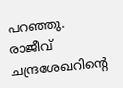പറഞ്ഞു. രാജീവ് ചന്ദ്രശേഖറിൻ്റെ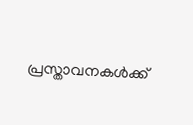പ്രസ്താവനകൾക്ക്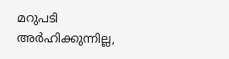മറുപടി അർഹിക്കുന്നില്ല,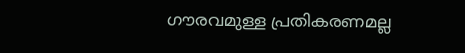ഗൗരവമുള്ള പ്രതികരണമല്ല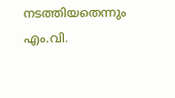നടത്തിയതെന്നും എം.വി.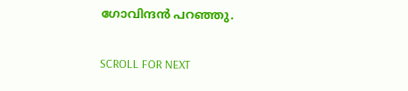ഗോവിന്ദൻ പറഞ്ഞു.

SCROLL FOR NEXT